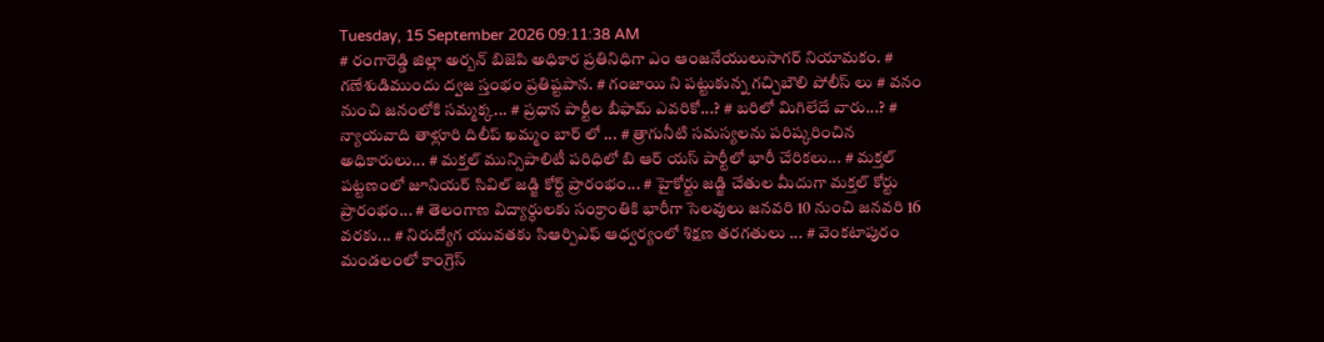Tuesday, 15 September 2026 09:11:38 AM
# రంగారెడ్డి జిల్లా అర్బన్ బిజెపి అధికార ప్రతినిధిగా ఎం ఆంజనేయులుసాగర్ నియామకం. # గణేశుడిముందు ద్వజ స్తంభం ప్రతిష్టపాన. # గంజాయి ని పట్టుకున్న గచ్చిబౌలి పోలీస్ లు # వనం నుంచి జనంలోకి సమ్మక్క... # ప్రధాన పార్టీల బీఫామ్ ఎవరికో...? # బరిలో మిగిలేదే వారు...? # న్యాయవాది తాళ్లూరి దిలీప్ ఖమ్మం బార్ లో ... # త్రాగునీటి సమస్యలను పరిష్కరించిన అధికారులు... # మక్తల్ మున్సిపాలిటీ పరిధిలో బి ఆర్ యస్ పార్టీలో భారీ చేరికలు... # మక్తల్ పట్టణంలో జూనియర్ సివిల్ జడ్జి కోర్ట్ ప్రారంభం... # హైకోర్టు జడ్జి చేతుల మీదుగా మక్తల్ కోర్టు ప్రారంభం... # తెలంగాణ విద్యార్ధులకు సంక్రాంతికి భారీగా సెలవులు జనవరి 10 నుంచి జనవరి 16 వరకు... # నిరుద్యోగ యువతకు సిఆర్పిఎఫ్ ఆధ్వర్యంలో శిక్షణ తరగతులు ... # వెంకటాపురం మండలంలో కాంగ్రెస్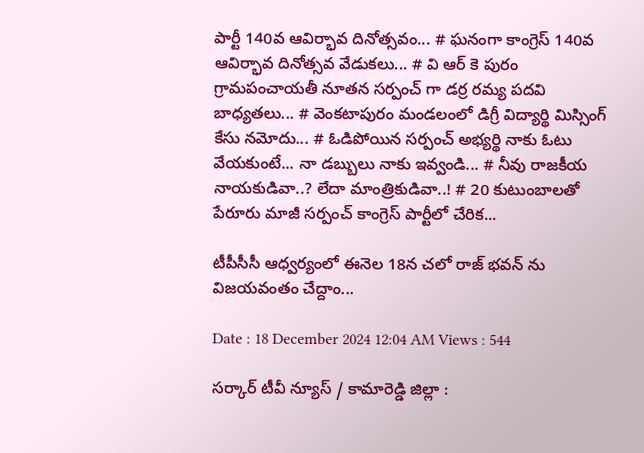పార్టీ 140వ ఆవిర్భావ దినోత్సవం... # ఘనంగా కాంగ్రెస్ 140వ ఆవిర్భావ దినోత్సవ వేడుకలు... # వి ఆర్ కె పురం గ్రామపంచాయతీ నూతన సర్పంచ్ గా డర్ర రమ్య పదవి బాధ్యతలు... # వెంకటాపురం మండలంలో డిగ్రీ విద్యార్థి మిస్సింగ్ కేసు నమోదు... # ఓడిపోయిన సర్పంచ్ అభ్యర్థి నాకు ఓటు వేయకుంటే... నా డబ్బులు నాకు ఇవ్వండి... # నీవు రాజకీయ నాయకుడివా..? లేదా మాంత్రికుడివా..! # 20 కుటుంబాలతో పేరూరు మాజీ సర్పంచ్ కాంగ్రెస్ పార్టీలో చేరిక...

టీపీసీసీ ఆధ్వర్యంలో ఈనెల 18న చలో రాజ్ భవన్ ను విజయవంతం చేద్దాం...

Date : 18 December 2024 12:04 AM Views : 544

సర్కార్ టీవీ న్యూస్ / కామారెడ్డి జిల్లా :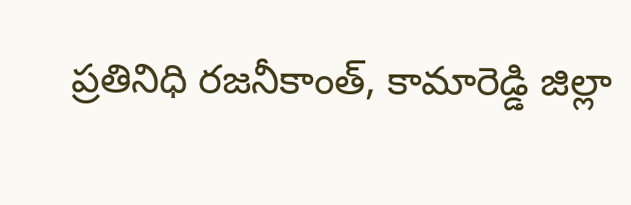ప్రతినిధి రజనీకాంత్, కామారెడ్డి జిల్లా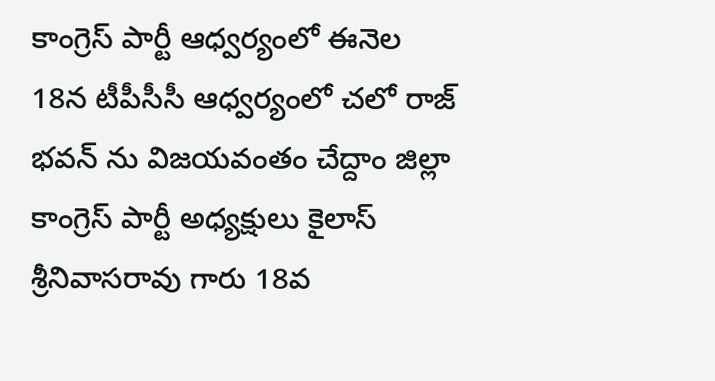కాంగ్రెస్ పార్టీ ఆధ్వర్యంలో ఈనెల 18న టీపీసీసీ ఆధ్వర్యంలో చలో రాజ్ భవన్ ను విజయవంతం చేద్దాం జిల్లా కాంగ్రెస్ పార్టీ అధ్యక్షులు కైలాస్ శ్రీనివాసరావు గారు 18వ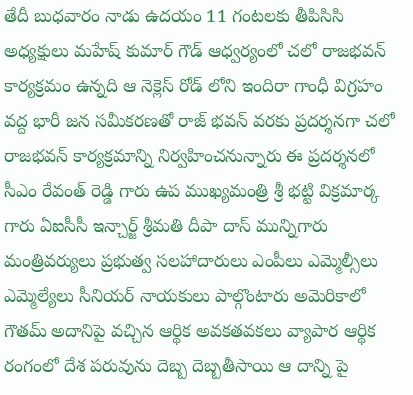తేదీ బుధవారం నాడు ఉదయం 11 గంటలకు తీపిసిసి అధ్యక్షులు మహేష్ కుమార్ గౌడ్ ఆధ్వర్యంలో చలో రాజభవన్ కార్యక్రమం ఉన్నది ఆ నెక్లెస్ రోడ్ లోని ఇందిరా గాంధీ విగ్రహం వద్ద భారీ జన సమీకరణతో రాజ్ భవన్ వరకు ప్రదర్శనగా చలో రాజభవన్ కార్యక్రమాన్ని నిర్వహించనున్నారు ఈ ప్రదర్శనలో సీఎం రేవంత్ రెడ్డి గారు ఉప ముఖ్యమంత్రి శ్రీ భట్టి విక్రమార్క గారు ఏఐసీసీ ఇన్చార్జ్ శ్రీమతి దీపా దాస్ మున్నిగారు మంత్రివర్యులు ప్రభుత్వ సలహాదారులు ఎంపీలు ఎమ్మెల్సీలు ఎమ్మెల్యేలు సీనియర్ నాయకులు పాల్గొంటారు అమెరికాలో గౌతమ్ అదానిపై వచ్చిన ఆర్థిక అవకతవకలు వ్యాపార ఆర్థిక రంగంలో దేశ పరువును దెబ్బ దెబ్బతీసాయి ఆ దాన్ని పై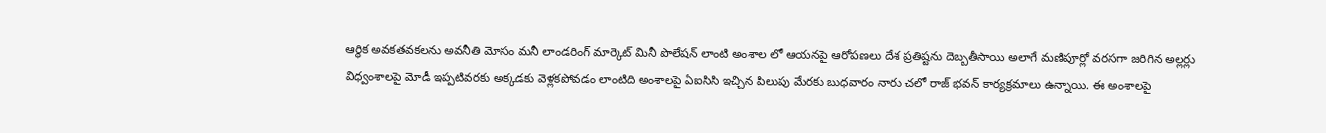ఆర్థిక అవకతవకలను అవనీతి మోసం మనీ లాండరింగ్ మార్కెట్ మినీ పొలేషన్ లాంటి అంశాల లో ఆయనపై ఆరోపణలు దేశ ప్రతిష్టను దెబ్బతీసాయి అలాగే మణిపూర్లో వరసగా జరిగిన అల్లర్లు విధ్వంశాలపై మోడీ ఇప్పటివరకు అక్కడకు వెళ్లకపోవడం లాంటిది అంశాలపై ఏఐసిసి ఇచ్చిన పిలుపు మేరకు బుధవారం నారు చలో రాజ్ భవన్ కార్యక్రమాలు ఉన్నాయి. ఈ అంశాలపై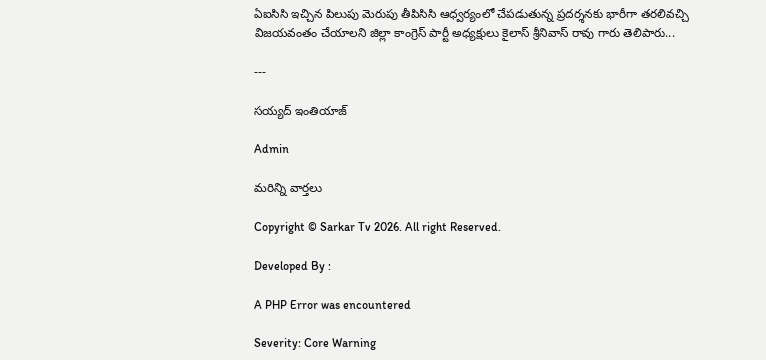ఏఐసిసి ఇచ్చిన పిలుపు మెరుపు తీపిసిసి ఆధ్వర్యంలో చేపడుతున్న ప్రదర్శనకు భారీగా తరలివచ్చి విజయవంతం చేయాలని జిల్లా కాంగ్రెస్ పార్టీ అధ్యక్షులు కైలాస్ శ్రీనివాస్ రావు గారు తెలిపారు...

---

సయ్యద్ ఇంతియాజ్

Admin

మరిన్ని వార్తలు

Copyright © Sarkar Tv 2026. All right Reserved.

Developed By :

A PHP Error was encountered

Severity: Core Warning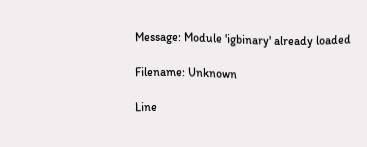Message: Module 'igbinary' already loaded

Filename: Unknown

Line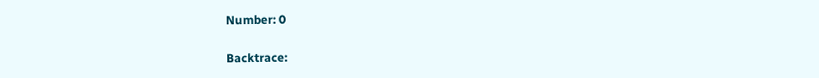Number: 0

Backtrace: